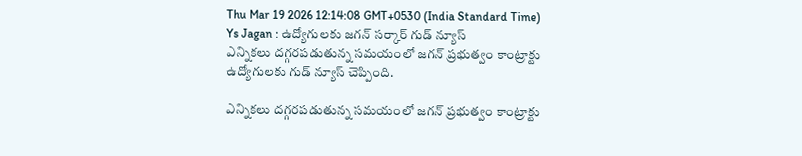Thu Mar 19 2026 12:14:08 GMT+0530 (India Standard Time)
Ys Jagan : ఉద్యోగులకు జగన్ సర్కార్ గుడ్ న్యూస్
ఎన్నికలు దగ్గరపడుతున్న సమయంలో జగన్ ప్రభుత్వం కాంట్రాక్టు ఉద్యోగులకు గుడ్ న్యూస్ చెప్పింది.

ఎన్నికలు దగ్గరపడుతున్న సమయంలో జగన్ ప్రభుత్వం కాంట్రాక్టు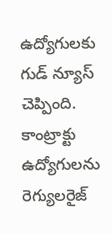ఉద్యోగులకు గుడ్ న్యూస్ చెప్పింది. కాంట్రాక్టు ఉద్యోగులను రెగ్యులరైజ్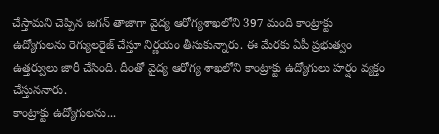చేస్తామని చెప్పిన జగన్ తాజాగా వైద్య ఆరోగ్యశాఖలోని 397 మంది కాంట్రాక్టు ఉద్యోగులను రెగ్యులరైజ్ చేస్తూ నిర్ణయం తీసుకున్నారు. ఈ మేరకు ఏపీ ప్రభుత్వం ఉత్తర్వులు జారీ చేసింది. దీంతో వైద్య ఆరోగ్య శాఖలోని కాంట్రాక్టు ఉద్యోగులు హర్షం వ్యక్తం చేస్తుననారు.
కాంట్రాక్టు ఉద్యోగులను...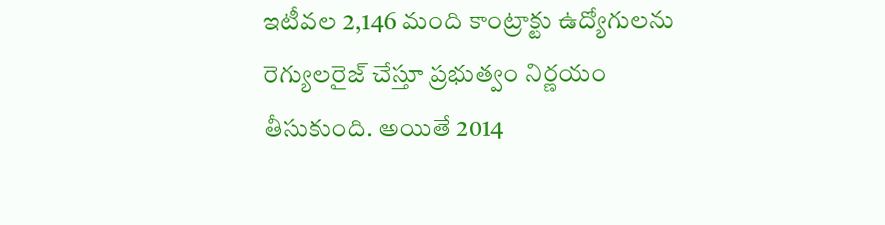ఇటీవల 2,146 మంది కాంట్రాక్టు ఉద్యోగులను రెగ్యులరైజ్ చేస్తూ ప్రభుత్వం నిర్ణయం తీసుకుంది. అయితే 2014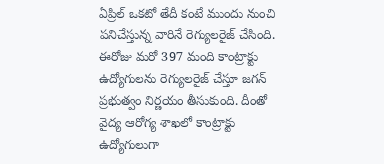ఏప్రిల్ ఒకటో తేదీ కంటే ముందు నుంచి పనిచేస్తున్న వారినే రెగ్యులరైజ్ చేసింది. ఈరోజు మరో 397 మంది కాంట్రాక్టు ఉద్యోగులను రెగ్యులరైజ్ చేస్తూ జగన్ ప్రభుత్వం నిర్ణయం తీసుకుంది. దీంతో వైద్య ఆరోగ్య శాఖలో కాంట్రాక్టు ఉద్యోగులుగా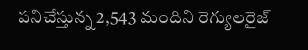పనిచేస్తున్న 2,543 మందిని రెగ్యులరైజ్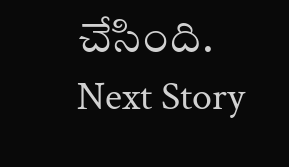చేసింది.
Next Story